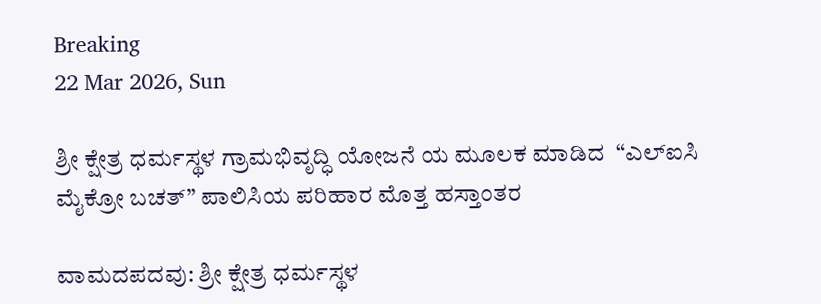Breaking
22 Mar 2026, Sun

ಶ್ರೀ ಕ್ಷೇತ್ರ ಧರ್ಮಸ್ಥಳ ಗ್ರಾಮಭಿವೃದ್ಧಿ ಯೋಜನೆ ಯ ಮೂಲಕ ಮಾಡಿದ  “ಎಲ್ಐಸಿ   ಮೈಕ್ರೋ ಬಚತ್” ಪಾಲಿಸಿಯ ಪರಿಹಾರ ಮೊತ್ತ ಹಸ್ತಾಂತರ

ವಾಮದಪದವು: ಶ್ರೀ ಕ್ಷೇತ್ರ ಧರ್ಮಸ್ಥಳ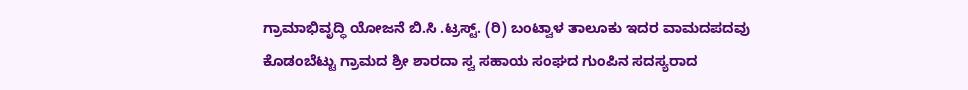ಗ್ರಾಮಾಭಿವೃದ್ಧಿ ಯೋಜನೆ ಬಿ.ಸಿ .ಟ್ರಸ್ಟ್. (ರಿ) ಬಂಟ್ವಾಳ ತಾಲೂಕು ಇದರ ವಾಮದಪದವು ಕೊಡಂಬೆಟ್ಟು ಗ್ರಾಮದ ಶ್ರೀ ಶಾರದಾ ಸ್ವ ಸಹಾಯ ಸಂಘದ ಗುಂಪಿನ ಸದಸ್ಯರಾದ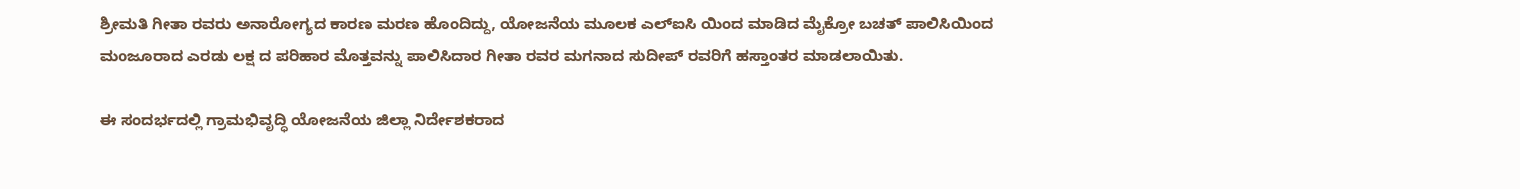ಶ್ರೀಮತಿ ಗೀತಾ ರವರು ಅನಾರೋಗ್ಯದ ಕಾರಣ ಮರಣ ಹೊಂದಿದ್ದು, ಯೋಜನೆಯ ಮೂಲಕ ಎಲ್ಐಸಿ ಯಿಂದ ಮಾಡಿದ ಮೈಕ್ರೋ ಬಚತ್ ಪಾಲಿಸಿಯಿಂದ ಮoಜೂರಾದ ಎರಡು ಲಕ್ಷ ದ ಪರಿಹಾರ ಮೊತ್ತವನ್ನು ಪಾಲಿಸಿದಾರ ಗೀತಾ ರವರ ಮಗನಾದ ಸುದೀಪ್ ರವರಿಗೆ ಹಸ್ತಾಂತರ ಮಾಡಲಾಯಿತು.

ಈ ಸಂದರ್ಭದಲ್ಲಿ ಗ್ರಾಮಭಿವೃದ್ಧಿ ಯೋಜನೆಯ ಜಿಲ್ಲಾ ನಿರ್ದೇಶಕರಾದ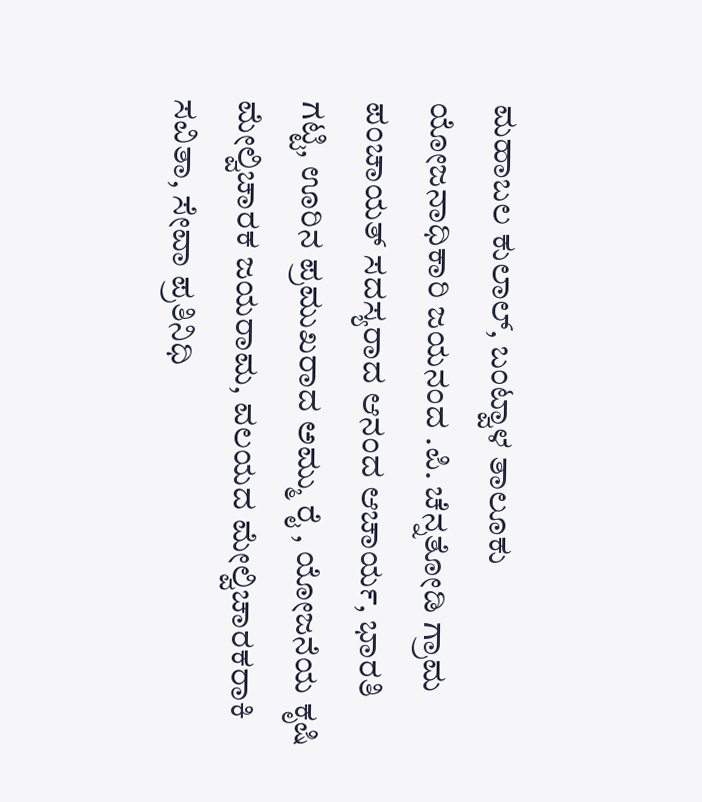ಮಹಾಬಲ ಕುಲಾಲ್, ಬಂಟ್ವಾಳ ತಾಲೂಕು ಯೋಜನಾಧಿಕಾರಿ ಜಯನಂದ .ಪಿ. ಚೆನ್ನತೋಡಿ ಗ್ರಾಮ ಪಂಚಾಯತ್ ಸದಸ್ಯರಾದ ಆನಂದ ಆಚಾರ್ಯ, ಭಾರತಿ ಗಟ್ಟಿ, ಊರಿನ ಪ್ರಮುಖರಾದ ಅಮ್ಮು ರೈ , ಯೋಜನೆಯ ಕೃಷಿ ಮೇಲ್ವಿಚಾರಕ ಜಯರಾಮ, ವಲಯದ ಮೇಲ್ವಿಚಾರಕರಾಕಿ ಸವಿತಾ, ಸೇವಾ ಪ್ರತಿನಿಧಿ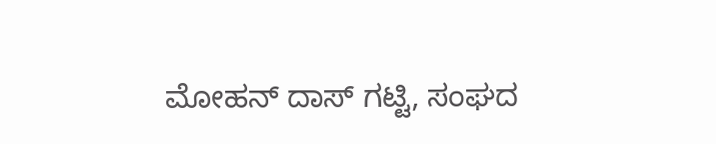ಮೋಹನ್ ದಾಸ್ ಗಟ್ಟಿ, ಸಂಘದ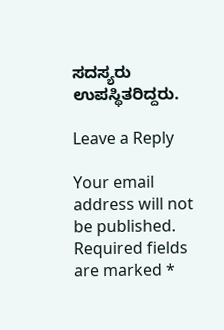ಸದಸ್ಯರು ಉಪಸ್ಥಿತರಿದ್ದರು.

Leave a Reply

Your email address will not be published. Required fields are marked *